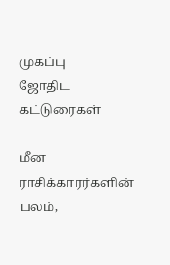முகப்பு
ஜோதிட கட்டுரைகள்

மீன ராசிக்காரர்களின் பலம்,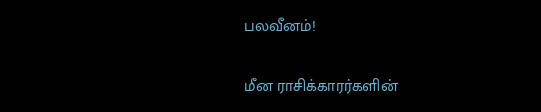பலவீனம்!

மீன ராசிக்காரர்களின்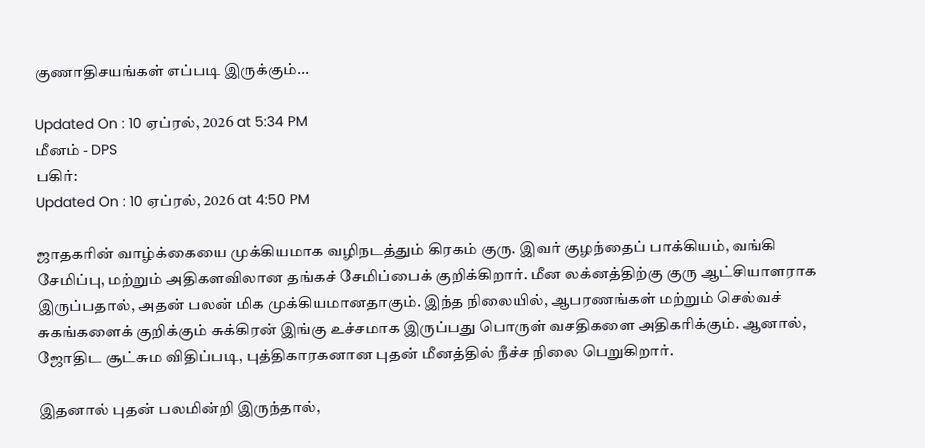குணாதிசயங்கள் எப்படி இருக்கும்...

Updated On : 10 ஏப்ரல், 2026 at 5:34 PM
மீனம் - DPS
பகிர்:
Updated On : 10 ஏப்ரல், 2026 at 4:50 PM

ஜாதகரின் வாழ்க்கையை முக்கியமாக வழிநடத்தும் கிரகம் குரு. இவர் குழந்தைப் பாக்கியம், வங்கி சேமிப்பு, மற்றும் அதிகளவிலான தங்கச் சேமிப்பைக் குறிக்கிறார். மீன லக்னத்திற்கு குரு ஆட்சியாளராக இருப்பதால், அதன் பலன் மிக முக்கியமானதாகும். இந்த நிலையில், ஆபரணங்கள் மற்றும் செல்வச் சுகங்களைக் குறிக்கும் சுக்கிரன் இங்கு உச்சமாக இருப்பது பொருள் வசதிகளை அதிகரிக்கும். ஆனால், ஜோதிட சூட்சும விதிப்படி, புத்திகாரகனான புதன் மீனத்தில் நீச்ச நிலை பெறுகிறார்.

இதனால் புதன் பலமின்றி இருந்தால்,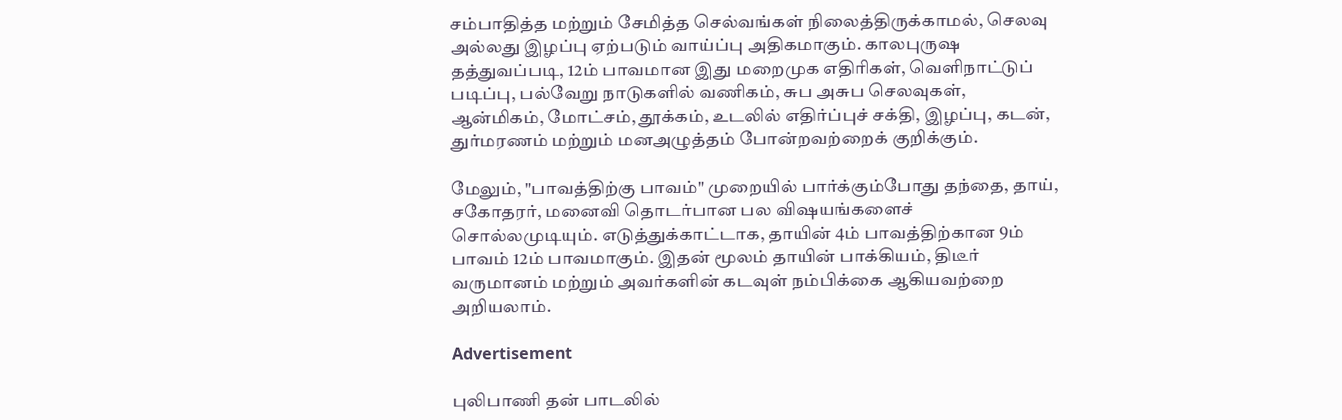சம்பாதித்த மற்றும் சேமித்த செல்வங்கள் நிலைத்திருக்காமல், செலவு அல்லது இழப்பு ஏற்படும் வாய்ப்பு அதிகமாகும். காலபுருஷ தத்துவப்படி, 12ம் பாவமான இது மறைமுக எதிரிகள், வெளிநாட்டுப் படிப்பு, பல்வேறு நாடுகளில் வணிகம், சுப அசுப செலவுகள், ஆன்மிகம், மோட்சம், தூக்கம், உடலில் எதிர்ப்புச் சக்தி, இழப்பு, கடன், துர்மரணம் மற்றும் மனஅழுத்தம் போன்றவற்றைக் குறிக்கும்.

மேலும், "பாவத்திற்கு பாவம்" முறையில் பார்க்கும்போது தந்தை, தாய், சகோதரர், மனைவி தொடர்பான பல விஷயங்களைச் சொல்லமுடியும். எடுத்துக்காட்டாக, தாயின் 4ம் பாவத்திற்கான 9ம் பாவம் 12ம் பாவமாகும். இதன் மூலம் தாயின் பாக்கியம், திடீர் வருமானம் மற்றும் அவர்களின் கடவுள் நம்பிக்கை ஆகியவற்றை அறியலாம்.

Advertisement

புலிபாணி தன் பாடலில்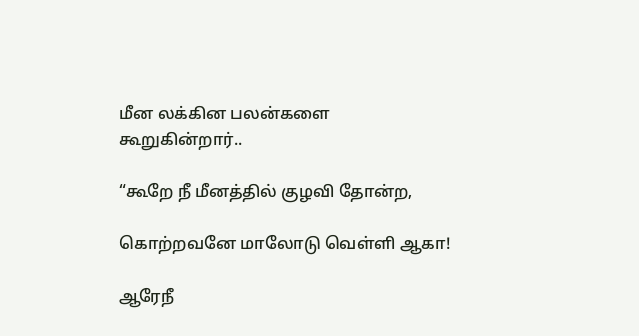மீன லக்கின பலன்களை கூறுகின்றார்..

“கூறே நீ மீனத்தில் குழவி தோன்ற,

கொற்றவனே மாலோடு வெள்ளி ஆகா!

ஆரேநீ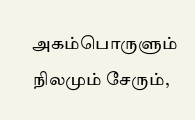அகம்பொருளும் நிலமும் சேரும்,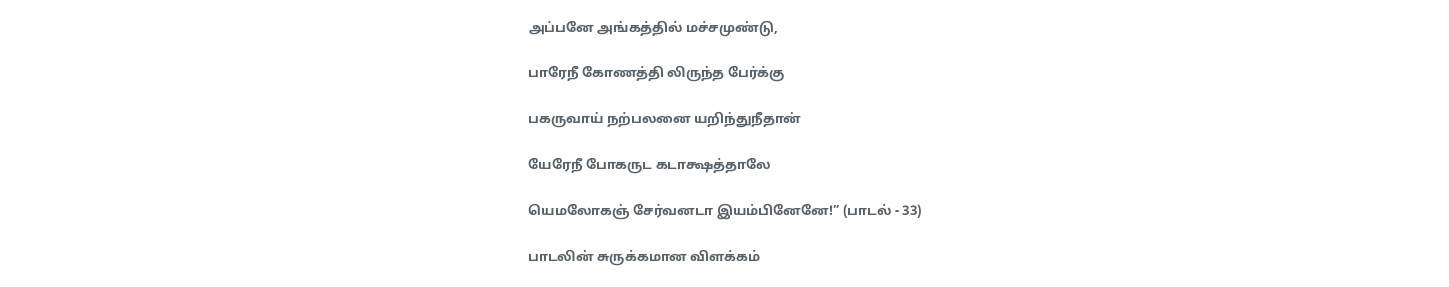அப்பனே அங்கத்தில் மச்சமுண்டு,

பாரேநீ கோணத்தி லிருந்த பேர்க்கு

பகருவாய் நற்பலனை யறிந்துநீதான்

யேரேநீ போகருட கடாக்ஷத்தாலே

யெமலோகஞ் சேர்வனடா இயம்பினேனே!” (பாடல் - 33)

பாடலின் சுருக்கமான விளக்கம்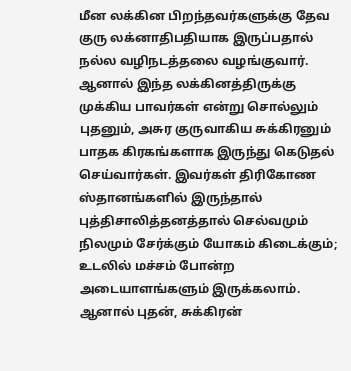மீன லக்கின பிறந்தவர்களுக்கு தேவ குரு லக்னாதிபதியாக இருப்பதால் நல்ல வழிநடத்தலை வழங்குவார். ஆனால் இந்த லக்கினத்திருக்கு முக்கிய பாவர்கள் என்று சொல்லும் புதனும், அசுர குருவாகிய சுக்கிரனும் பாதக கிரகங்களாக இருந்து கெடுதல் செய்வார்கள். இவர்கள் திரிகோண ஸ்தானங்களில் இருந்தால் புத்திசாலித்தனத்தால் செல்வமும் நிலமும் சேர்க்கும் யோகம் கிடைக்கும்; உடலில் மச்சம் போன்ற அடையாளங்களும் இருக்கலாம். ஆனால் புதன், சுக்கிரன்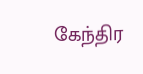கேந்திர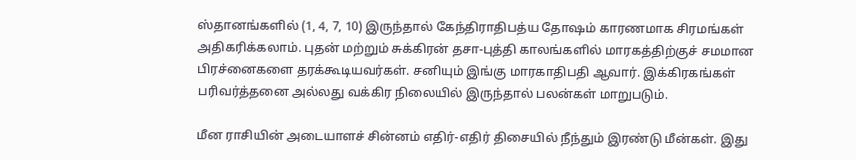ஸ்தானங்களில் (1, 4, 7, 10) இருந்தால் கேந்திராதிபத்ய தோஷம் காரணமாக சிரமங்கள் அதிகரிக்கலாம். புதன் மற்றும் சுக்கிரன் தசா-புத்தி காலங்களில் மாரகத்திற்குச் சமமான பிரச்னைகளை தரக்கூடியவர்கள். சனியும் இங்கு மாரகாதிபதி ஆவார். இக்கிரகங்கள் பரிவர்த்தனை அல்லது வக்கிர நிலையில் இருந்தால் பலன்கள் மாறுபடும்.

மீன ராசியின் அடையாளச் சின்னம் எதிர்-எதிர் திசையில் நீந்தும் இரண்டு மீன்கள். இது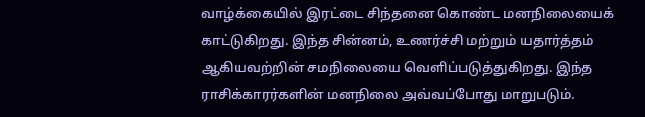வாழ்க்கையில் இரட்டை சிந்தனை கொண்ட மனநிலையைக் காட்டுகிறது. இந்த சின்னம், உணர்ச்சி மற்றும் யதார்த்தம் ஆகியவற்றின் சமநிலையை வெளிப்படுத்துகிறது. இந்த ராசிக்காரர்களின் மனநிலை அவ்வப்போது மாறுபடும்.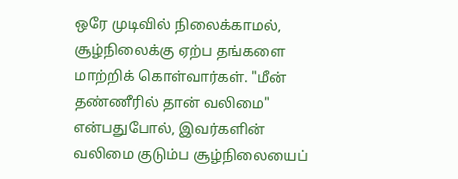ஒரே முடிவில் நிலைக்காமல், சூழ்நிலைக்கு ஏற்ப தங்களை மாற்றிக் கொள்வார்கள். "மீன் தண்ணீரில் தான் வலிமை" என்பதுபோல், இவர்களின் வலிமை குடும்ப சூழ்நிலையைப்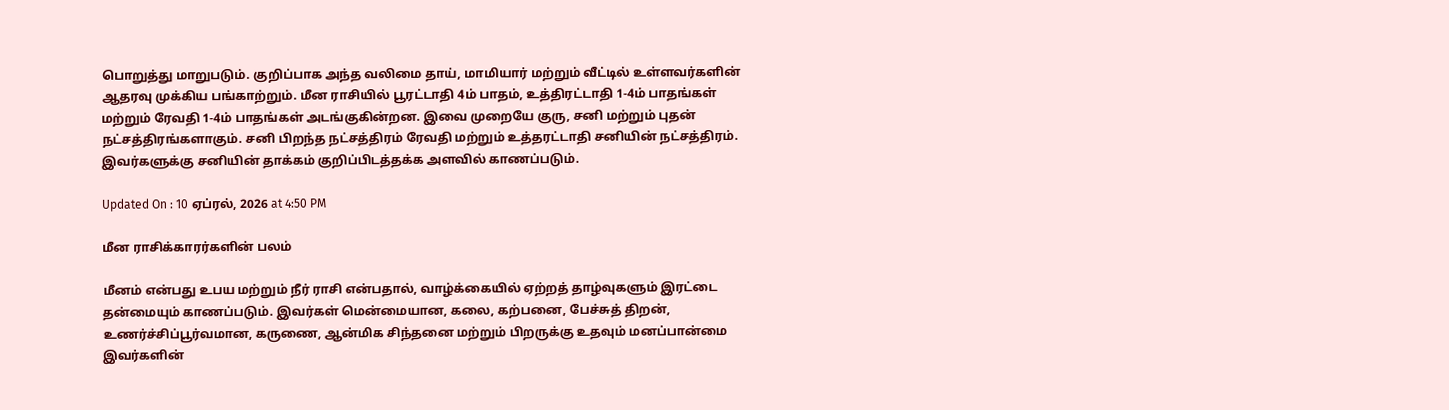பொறுத்து மாறுபடும். குறிப்பாக அந்த வலிமை தாய், மாமியார் மற்றும் வீட்டில் உள்ளவர்களின் ஆதரவு முக்கிய பங்காற்றும். மீன ராசியில் பூரட்டாதி 4ம் பாதம், உத்திரட்டாதி 1-4ம் பாதங்கள் மற்றும் ரேவதி 1-4ம் பாதங்கள் அடங்குகின்றன. இவை முறையே குரு, சனி மற்றும் புதன் நட்சத்திரங்களாகும். சனி பிறந்த நட்சத்திரம் ரேவதி மற்றும் உத்தரட்டாதி சனியின் நட்சத்திரம். இவர்களுக்கு சனியின் தாக்கம் குறிப்பிடத்தக்க அளவில் காணப்படும்.

Updated On : 10 ஏப்ரல், 2026 at 4:50 PM

மீன ராசிக்காரர்களின் பலம்

மீனம் என்பது உபய மற்றும் நீர் ராசி என்பதால், வாழ்க்கையில் ஏற்றத் தாழ்வுகளும் இரட்டை தன்மையும் காணப்படும். இவர்கள் மென்மையான, கலை, கற்பனை, பேச்சுத் திறன், உணர்ச்சிப்பூர்வமான, கருணை, ஆன்மிக சிந்தனை மற்றும் பிறருக்கு உதவும் மனப்பான்மை இவர்களின்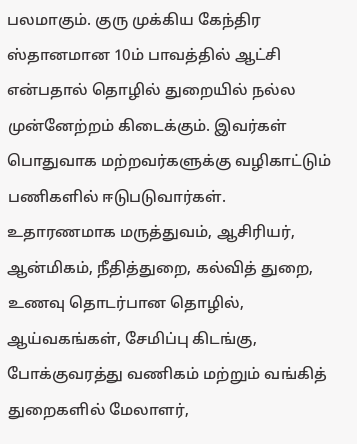பலமாகும். குரு முக்கிய கேந்திர ஸ்தானமான 10ம் பாவத்தில் ஆட்சி என்பதால் தொழில் துறையில் நல்ல முன்னேற்றம் கிடைக்கும். இவர்கள் பொதுவாக மற்றவர்களுக்கு வழிகாட்டும் பணிகளில் ஈடுபடுவார்கள். உதாரணமாக மருத்துவம், ஆசிரியர், ஆன்மிகம், நீதித்துறை, கல்வித் துறை, உணவு தொடர்பான தொழில், ஆய்வகங்கள், சேமிப்பு கிடங்கு, போக்குவரத்து வணிகம் மற்றும் வங்கித் துறைகளில் மேலாளர்,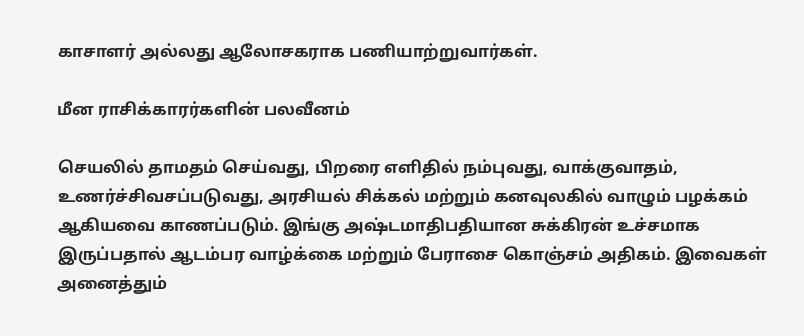காசாளர் அல்லது ஆலோசகராக பணியாற்றுவார்கள்.

மீன ராசிக்காரர்களின் பலவீனம்

செயலில் தாமதம் செய்வது, பிறரை எளிதில் நம்புவது, வாக்குவாதம், உணர்ச்சிவசப்படுவது, அரசியல் சிக்கல் மற்றும் கனவுலகில் வாழும் பழக்கம் ஆகியவை காணப்படும். இங்கு அஷ்டமாதிபதியான சுக்கிரன் உச்சமாக இருப்பதால் ஆடம்பர வாழ்க்கை மற்றும் பேராசை கொஞ்சம் அதிகம். இவைகள் அனைத்தும்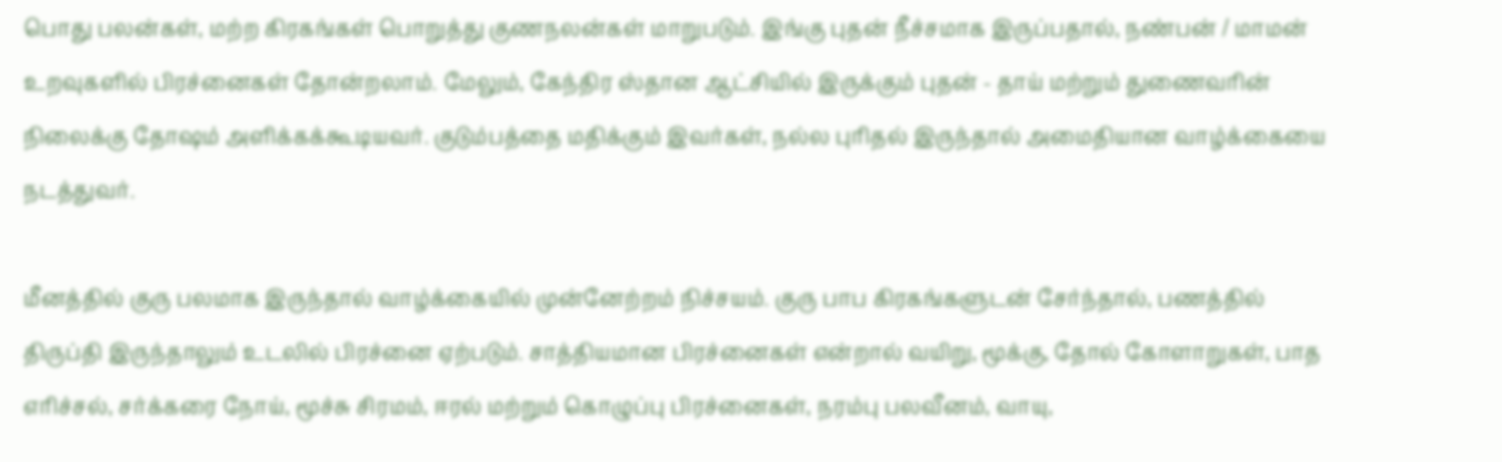பொது பலன்கள், மற்ற கிரகங்கள் பொறுத்து குணநலன்கள் மாறுபடும். இங்கு புதன் நீச்சமாக இருப்பதால், நண்பன் / மாமன் உறவுகளில் பிரச்னைகள் தோன்றலாம். மேலும், கேந்திர ஸ்தான ஆட்சியில் இருக்கும் புதன் - தாய் மற்றும் துணைவரின் நிலைக்கு தோஷம் அளிக்கக்கூடியவர். குடும்பத்தை மதிக்கும் இவர்கள், நல்ல புரிதல் இருந்தால் அமைதியான வாழ்க்கையை நடத்துவர்.

மீனத்தில் குரு பலமாக இருந்தால் வாழ்க்கையில் முன்னேற்றம் நிச்சயம். குரு பாப கிரகங்களுடன் சேர்ந்தால், பணத்தில் திருப்தி இருந்தாலும் உடலில் பிரச்னை ஏற்படும். சாத்தியமான பிரச்னைகள் என்றால் வயிறு, மூக்கு, தோல் கோளாறுகள், பாத எரிச்சல், சர்க்கரை நோய், மூச்சு சிரமம், ஈரல் மற்றும் கொழுப்பு பிரச்னைகள், நரம்பு பலவீனம், வாயு,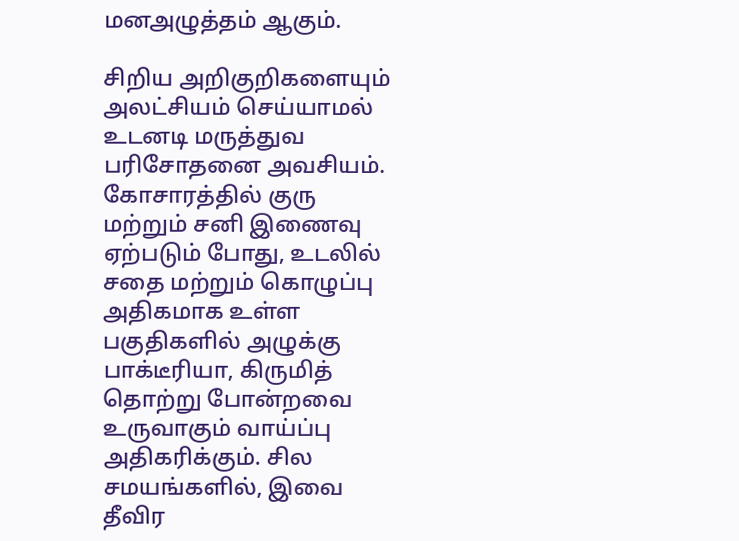மனஅழுத்தம் ஆகும்.

சிறிய அறிகுறிகளையும் அலட்சியம் செய்யாமல் உடனடி மருத்துவ பரிசோதனை அவசியம். கோசாரத்தில் குரு மற்றும் சனி இணைவு ஏற்படும் போது, உடலில் சதை மற்றும் கொழுப்பு அதிகமாக உள்ள பகுதிகளில் அழுக்கு பாக்டீரியா, கிருமித் தொற்று போன்றவை உருவாகும் வாய்ப்பு அதிகரிக்கும். சில சமயங்களில், இவை தீவிர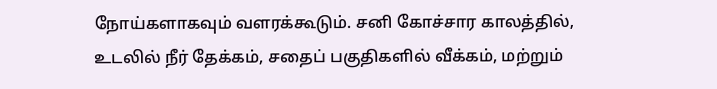நோய்களாகவும் வளரக்கூடும். சனி கோச்சார காலத்தில், உடலில் நீர் தேக்கம், சதைப் பகுதிகளில் வீக்கம், மற்றும்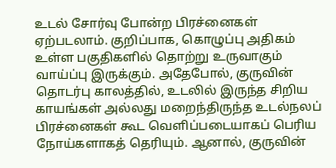உடல் சோர்வு போன்ற பிரச்னைகள் ஏற்படலாம். குறிப்பாக, கொழுப்பு அதிகம் உள்ள பகுதிகளில் தொற்று உருவாகும் வாய்ப்பு இருக்கும். அதேபோல், குருவின் தொடர்பு காலத்தில், உடலில் இருந்த சிறிய காயங்கள் அல்லது மறைந்திருந்த உடல்நலப் பிரச்னைகள் கூட வெளிப்படையாகப் பெரிய நோய்களாகத் தெரியும். ஆனால், குருவின்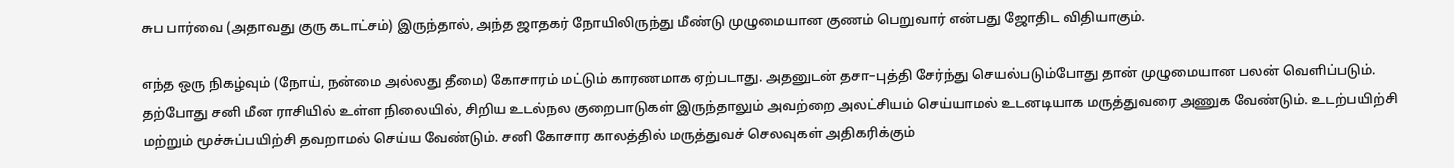சுப பார்வை (அதாவது குரு கடாட்சம்) இருந்தால், அந்த ஜாதகர் நோயிலிருந்து மீண்டு முழுமையான குணம் பெறுவார் என்பது ஜோதிட விதியாகும்.

எந்த ஒரு நிகழ்வும் (நோய், நன்மை அல்லது தீமை) கோசாரம் மட்டும் காரணமாக ஏற்படாது. அதனுடன் தசா–புத்தி சேர்ந்து செயல்படும்போது தான் முழுமையான பலன் வெளிப்படும். தற்போது சனி மீன ராசியில் உள்ள நிலையில், சிறிய உடல்நல குறைபாடுகள் இருந்தாலும் அவற்றை அலட்சியம் செய்யாமல் உடனடியாக மருத்துவரை அணுக வேண்டும். உடற்பயிற்சி மற்றும் மூச்சுப்பயிற்சி தவறாமல் செய்ய வேண்டும். சனி கோசார காலத்தில் மருத்துவச் செலவுகள் அதிகரிக்கும்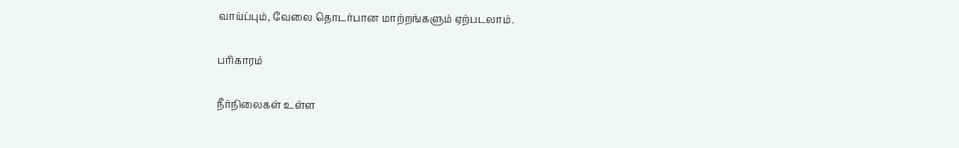வாய்ப்பும், வேலை தொடர்பான மாற்றங்களும் ஏற்படலாம்.

பரிகாரம்

நீர்நிலைகள் உள்ள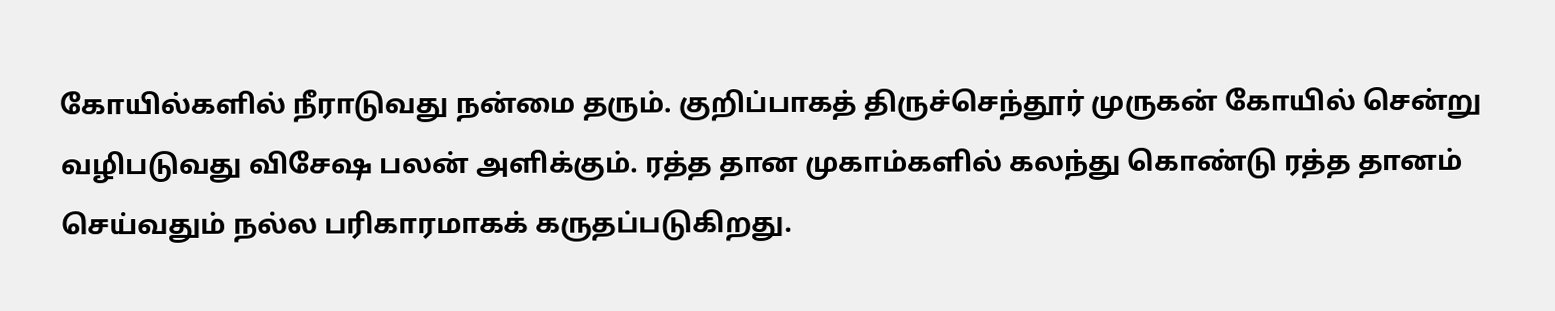கோயில்களில் நீராடுவது நன்மை தரும். குறிப்பாகத் திருச்செந்தூர் முருகன் கோயில் சென்று வழிபடுவது விசேஷ பலன் அளிக்கும். ரத்த தான முகாம்களில் கலந்து கொண்டு ரத்த தானம் செய்வதும் நல்ல பரிகாரமாகக் கருதப்படுகிறது.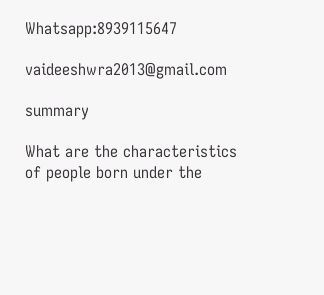Whatsapp:8939115647

vaideeshwra2013@gmail.com

summary

What are the characteristics of people born under the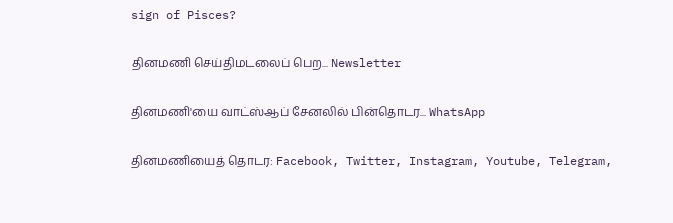sign of Pisces?

தினமணி செய்திமடலைப் பெற... Newsletter

தினமணி'யை வாட்ஸ்ஆப் சேனலில் பின்தொடர... WhatsApp

தினமணியைத் தொடர: Facebook, Twitter, Instagram, Youtube, Telegram,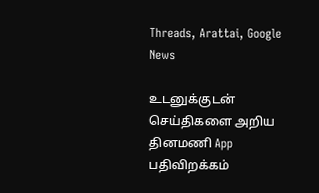Threads, Arattai, Google News

உடனுக்குடன் செய்திகளை அறிய தினமணி App பதிவிறக்கம்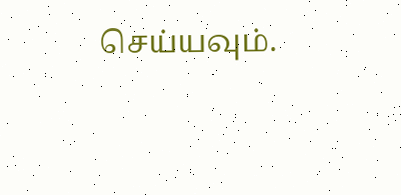செய்யவும்.